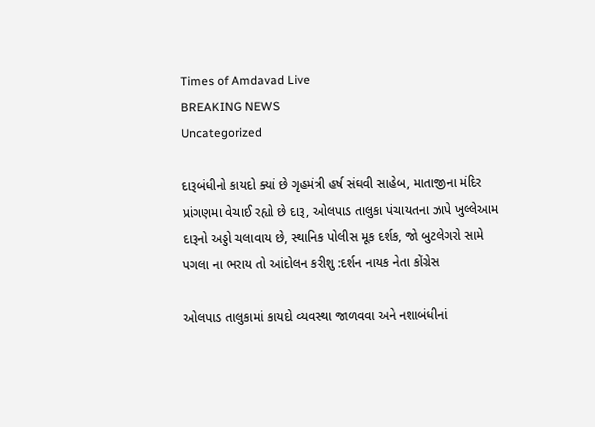Times of Amdavad Live
BREAKING NEWS
Uncategorized

દારૂબંધીનો કાયદો ક્યાં છે ગૃહમંત્રી હર્ષ સંઘવી સાહેબ, માતાજીના મંદિર પ્રાંગણમા વેચાઈ રહ્યો છે દારૂ, ઓલપાડ તાલુકા પંચાયતના ઝાપે ખુલ્લેઆમ દારૂનો અડ્ડો ચલાવાય છે, સ્થાનિક પોલીસ મૂક દર્શક, જો બુટલેગરો સામે પગલા ના ભરાય તો આંદોલન કરીશુ :દર્શન નાયક નેતા કોંગ્રેસ

ઓલપાડ તાલુકામાં કાયદો વ્યવસ્થા જાળવવા અને નશાબંધીનાં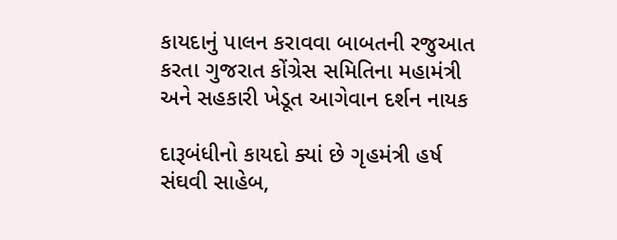કાયદાનું પાલન કરાવવા બાબતની રજુઆત કરતા ગુજરાત કોંગ્રેસ સમિતિના મહામંત્રી અને સહકારી ખેડૂત આગેવાન દર્શન નાયક

દારૂબંધીનો કાયદો ક્યાં છે ગૃહમંત્રી હર્ષ સંઘવી સાહેબ,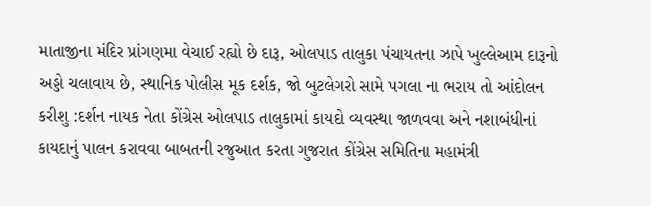માતાજીના મંદિર પ્રાંગણમા વેચાઈ રહ્યો છે દારૂ, ઓલપાડ તાલુકા પંચાયતના ઝાપે ખુલ્લેઆમ દારૂનો અડ્ડો ચલાવાય છે, સ્થાનિક પોલીસ મૂક દર્શક, જો બુટલેગરો સામે પગલા ના ભરાય તો આંદોલન કરીશુ :દર્શન નાયક નેતા કોંગ્રેસ ઓલપાડ તાલુકામાં કાયદો વ્યવસ્થા જાળવવા અને નશાબંધીનાં કાયદાનું પાલન કરાવવા બાબતની રજુઆત કરતા ગુજરાત કોંગ્રેસ સમિતિના મહામંત્રી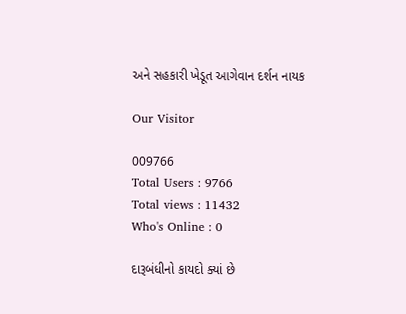અને સહકારી ખેડૂત આગેવાન દર્શન નાયક

Our Visitor

009766
Total Users : 9766
Total views : 11432
Who's Online : 0

દારૂબંધીનો કાયદો ક્યાં છે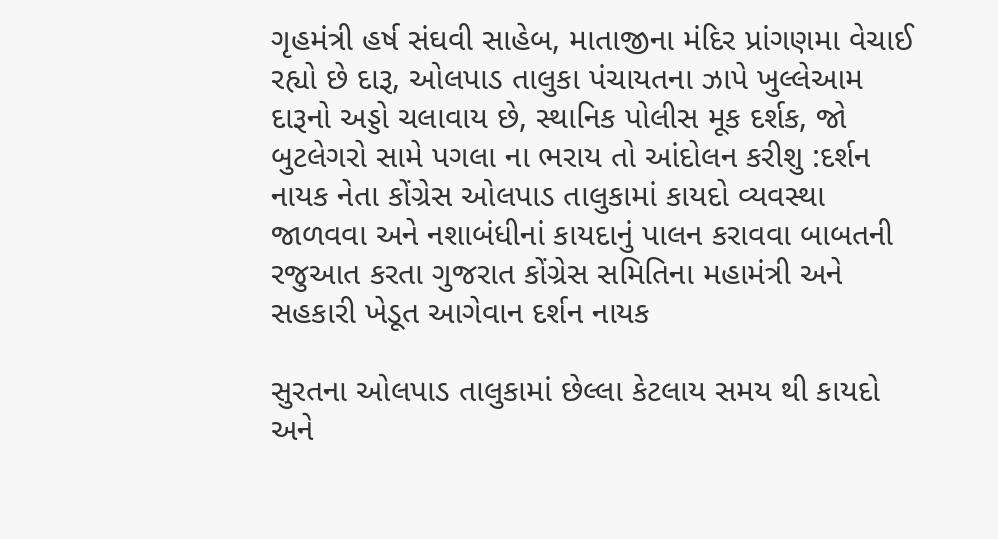ગૃહમંત્રી હર્ષ સંઘવી સાહેબ, માતાજીના મંદિર પ્રાંગણમા વેચાઈ રહ્યો છે દારૂ, ઓલપાડ તાલુકા પંચાયતના ઝાપે ખુલ્લેઆમ દારૂનો અડ્ડો ચલાવાય છે, સ્થાનિક પોલીસ મૂક દર્શક, જો બુટલેગરો સામે પગલા ના ભરાય તો આંદોલન કરીશુ :દર્શન નાયક નેતા કોંગ્રેસ ઓલપાડ તાલુકામાં કાયદો વ્યવસ્થા જાળવવા અને નશાબંધીનાં કાયદાનું પાલન કરાવવા બાબતની રજુઆત કરતા ગુજરાત કોંગ્રેસ સમિતિના મહામંત્રી અને સહકારી ખેડૂત આગેવાન દર્શન નાયક

સુરતના ઓલપાડ તાલુકામાં છેલ્લા કેટલાય સમય થી કાયદો અને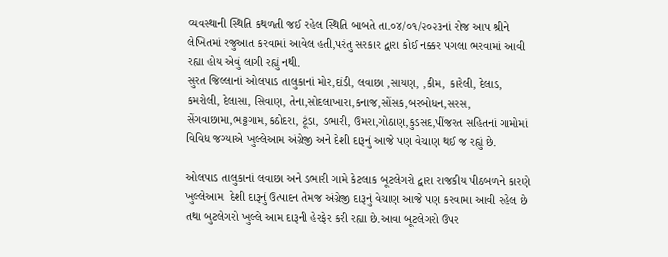વ્યવસ્થાની સ્થિતિ કથળતી જઈ રહેલ સ્થિતિ બાબતે તા.૦૪/૦૧/૨૦૨૩નાં રોજ આપ શ્રીને લેખિતમાં રજુઆત કરવામાં આવેલ હતી,પરંતુ સરકાર દ્વારા કોઈ નક્કર પગલા ભરવામાં આવી રહ્યા હોય એવું લાગી રહ્યું નથી.
સુરત જિલ્લાનાં ઓલપાડ તાલુકાનાં મોર,દાંડી, લવાછા ,સાયણ, ,કીમ, કારેલી, દેલાડ, કમરોલી, દેલાસા, સિવાણ, તેના,સોદલાખારા,કનાજ,સોંસક,બરબોધન,સરસ, સેંગવાછામા,ભટ્ટગામ,કઠોદરા, ટૂંડા, ડભારી, ઉમરા,ગોઠાણ,કુડસદ,પીંજરત સહિતનાં ગામોમાં વિવિધ જગ્યાએ ખુલ્લેઆમ અંગ્રેજી અને દેશી દારૂનું આજે પણ વેચાણ થઈ જ રહ્યું છે.

ઓલપાડ તાલુકાનાં લવાછા અને ડભારી ગામે કેટલાક બૂટલેગરો દ્વારા રાજકીય પીઠબળને કારણે ખુલ્લેઆમ  દેશી દારૂનું ઉત્પાદન તેમજ અંગ્રેજી દારૂનું વેચાણ આજે પણ કરવામા આવી રહેલ છે તથા બુટલેગરો ખુલ્લે આમ દારૂની હેરફેર કરી રહ્યા છે.આવા બૂટલેગરો ઉપર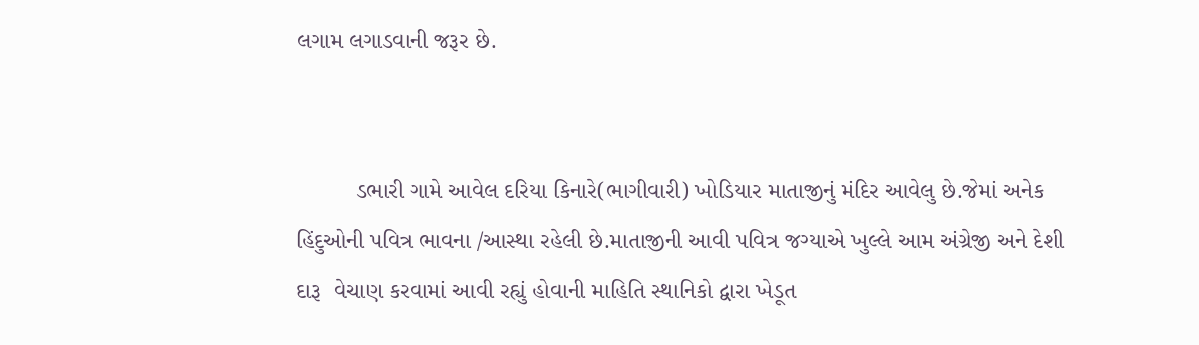લગામ લગાડવાની જરૂર છે.


         ડભારી ગામે આવેલ દરિયા કિનારે(ભાગીવારી) ખોડિયાર માતાજીનું મંદિર આવેલુ છે.જેમાં અનેક હિંદુઓની પવિત્ર ભાવના /આસ્થા રહેલી છે.માતાજીની આવી પવિત્ર જગ્યાએ ખુલ્લે આમ અંગ્રેજી અને દેશી દારૂ  વેચાણ કરવામાં આવી રહ્યું હોવાની માહિતિ સ્થાનિકો દ્વારા ખેડૂત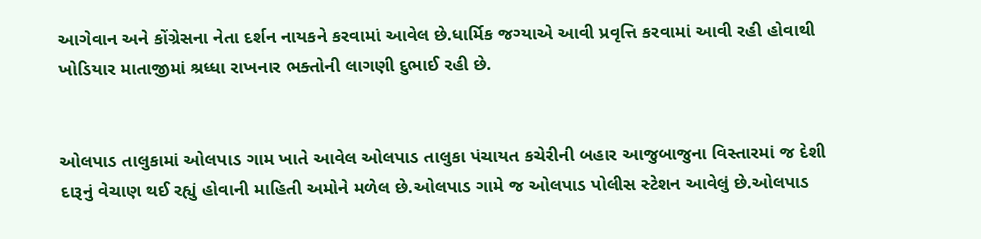આગેવાન અને કોંગ્રેસના નેતા દર્શન નાયકને કરવામાં આવેલ છે.ધાર્મિક જગ્યાએ આવી પ્રવૃત્તિ કરવામાં આવી રહી હોવાથી ખોડિયાર માતાજીમાં શ્રધ્ધા રાખનાર ભક્તોની લાગણી દુભાઈ રહી છે.


ઓલપાડ તાલુકામાં ઓલપાડ ગામ ખાતે આવેલ ઓલપાડ તાલુકા પંચાયત કચેરીની બહાર આજુબાજુના વિસ્તારમાં જ દેશી દારૂનું વેચાણ થઈ રહ્યું હોવાની માહિતી અમોને મળેલ છે.ઓલપાડ ગામે જ ઓલપાડ પોલીસ સ્ટેશન આવેલું છે.ઓલપાડ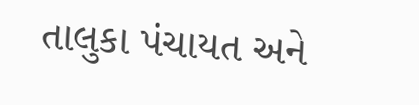તાલુકા પંચાયત અને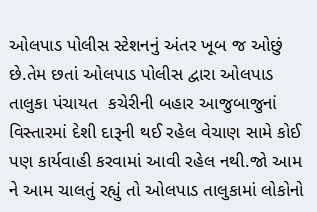ઓલપાડ પોલીસ સ્ટેશનનું અંતર ખૂબ જ ઓછું છે.તેમ છતાં ઓલપાડ પોલીસ દ્વારા ઓલપાડ તાલુકા પંચાયત  કચેરીની બહાર આજુબાજુનાં વિસ્તારમાં દેશી દારૂની થઈ રહેલ વેચાણ સામે કોઈ પણ કાર્યવાહી કરવામાં આવી રહેલ નથી.જો આમ ને આમ ચાલતું રહ્યું તો ઓલપાડ તાલુકામાં લોકોનો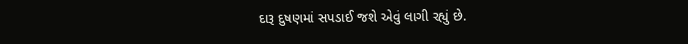દારૂ દુષણમાં સપડાઈ જશે એવું લાગી રહ્યું છે.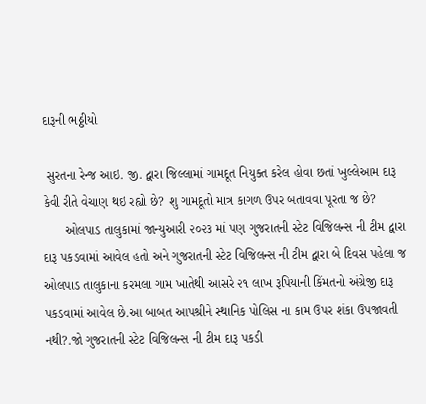દારૂની ભઠ્ઠીયો

 સુરતના રેન્જ આઇ. જી. દ્વારા જિલ્લામાં ગામદૂત નિયુક્ત કરેલ હોવા છતાં ખુલ્લેઆમ દારૂ  કેવી રીતે વેચાણ થઇ રહ્યો છે? શુ ગામદૂતો માત્ર કાગળ ઉપર બતાવવા પૂરતા જ છે?
      ઓલપાડ તાલુકામાં જાન્યુઆરી ૨૦૨૩ માં પણ ગુજરાતની સ્ટેટ વિજિલન્સ ની ટીમ દ્વારા દારૂ પકડવામાં આવેલ હતો અને ગુજરાતની સ્ટેટ વિજિલન્સ ની ટીમ દ્વારા બે દિવસ પહેલા જ ઓલપાડ તાલુકાના કરમલા ગામ ખાતેથી આસરે ૨૧ લાખ રૂપિયાની કિંમતનો અંગ્રેજી દારૂ પકડવામાં આવેલ છે.આ બાબત આપશ્રીને સ્થાનિક પોલિસ ના કામ ઉપર શંકા ઉપજાવતી નથી?.જો ગુજરાતની સ્ટેટ વિજિલન્સ ની ટીમ દારૂ પકડી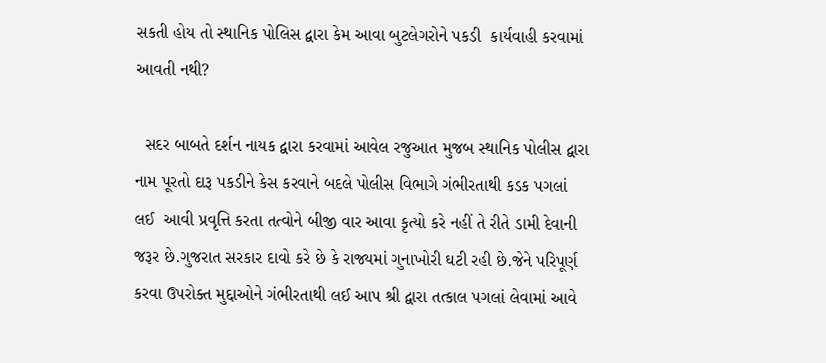સકતી હોય તો સ્થાનિક પોલિસ દ્વારા કેમ આવા બુટલેગરોને પકડી  કાર્યવાહી કરવામાં આવતી નથી?

  સદર બાબતે દર્શન નાયક દ્વારા કરવામાં આવેલ રજુઆત મુજબ સ્થાનિક પોલીસ દ્વારા નામ પૂરતો દારૂ પકડીને કેસ કરવાને બદલે પોલીસ વિભાગે ગંભીરતાથી કડક પગલાં લઈ  આવી પ્રવૃત્તિ કરતા તત્વોને બીજી વાર આવા કૃત્યો કરે નહીં તે રીતે ડામી દેવાની જરૂર છે.ગુજરાત સરકાર દાવો કરે છે કે રાજ્યમાં ગુનાખોરી ઘટી રહી છે.જેને પરિપૂર્ણ કરવા ઉપરોક્ત મુદ્દાઓને ગંભીરતાથી લઈ આપ શ્રી દ્વારા તત્કાલ પગલાં લેવામાં આવે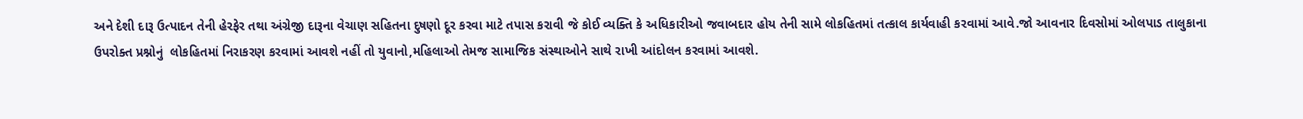અને દેશી દારૂ ઉત્પાદન તેની હેરફેર તથા અંગ્રેજી દારૂના વેચાણ સહિતના દુષણો દૂર કરવા માટે તપાસ કરાવી જે કોઈ વ્યક્તિ કે અધિકારીઓ જવાબદાર હોય તેની સામે લોકહિતમાં તત્કાલ કાર્યવાહી કરવામાં આવે.જો આવનાર દિવસોમાં ઓલપાડ તાલુકાના ઉપરોક્ત પ્રશ્નોનું  લોકહિતમાં નિરાકરણ કરવામાં આવશે નહીં તો યુવાનો,મહિલાઓ તેમજ સામાજિક સંસ્થાઓને સાથે રાખી આંદોલન કરવામાં આવશે.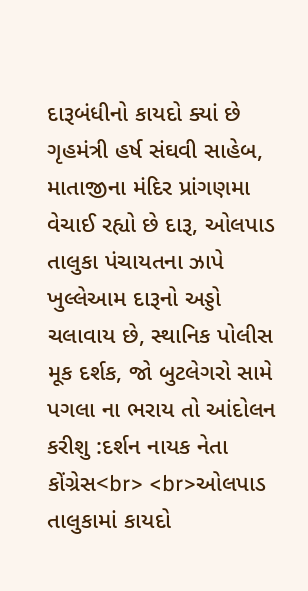દારૂબંધીનો કાયદો ક્યાં છે ગૃહમંત્રી હર્ષ સંઘવી સાહેબ, માતાજીના મંદિર પ્રાંગણમા વેચાઈ રહ્યો છે દારૂ, ઓલપાડ તાલુકા પંચાયતના ઝાપે ખુલ્લેઆમ દારૂનો અડ્ડો ચલાવાય છે, સ્થાનિક પોલીસ મૂક દર્શક, જો બુટલેગરો સામે પગલા ના ભરાય તો આંદોલન કરીશુ :દર્શન નાયક નેતા કોંગ્રેસ<br> <br>ઓલપાડ તાલુકામાં કાયદો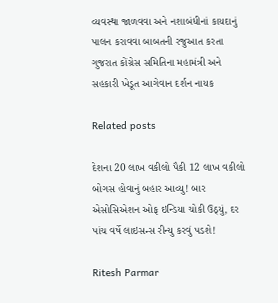વ્યવસ્થા જાળવવા અને નશાબંધીનાં કાયદાનું પાલન કરાવવા બાબતની રજુઆત કરતા ગુજરાત કોંગ્રેસ સમિતિના મહામંત્રી અને સહકારી ખેડૂત આગેવાન દર્શન નાયક

Related posts

દેશના 20 લાખ વકીલો પૈકી 12 લાખ વકીલો બોગસ હોવાનું બહાર આવ્યુ! બાર એસોસિએશન ઓફ ઇન્ડિયા ચોકી ઉઠ્યું, દર પાંચ વર્ષે લાઇસન્સ રીન્યુ કરવું પડશે!

Ritesh Parmar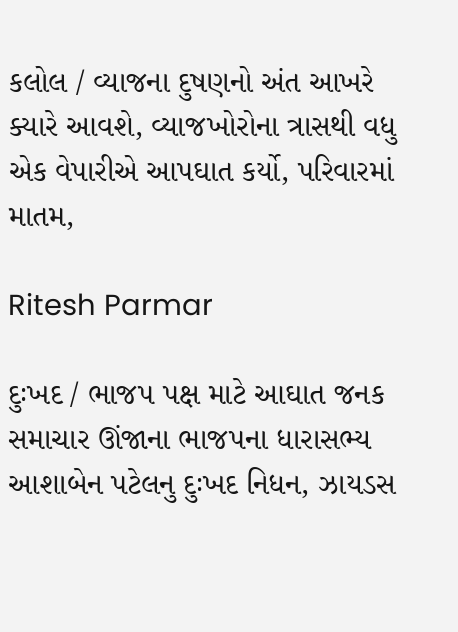કલોલ / વ્યાજના દુષણનો અંત આખરે ક્યારે આવશે, વ્યાજખોરોના ત્રાસથી વધુ એક વેપારીએ આપઘાત કર્યો, પરિવારમાં માતમ,

Ritesh Parmar

દુઃખદ / ભાજપ પક્ષ માટે આઘાત જનક સમાચાર ઊંજાના ભાજપના ધારાસભ્ય આશાબેન પટેલનુ દુઃખદ નિધન, ઝાયડસ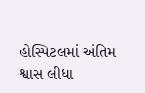હોસ્પિટલમાં અંતિમ શ્વાસ લીધા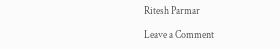Ritesh Parmar

Leave a Comment